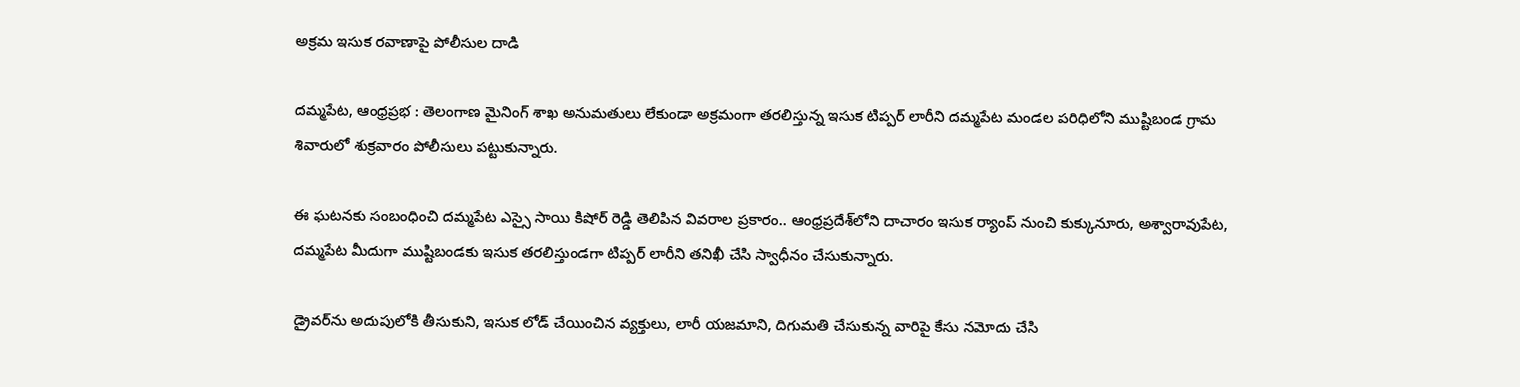అక్రమ ఇసుక రవాణాపై పోలీసుల దాడి

దమ్మపేట, ఆంధ్రప్రభ : తెలంగాణ మైనింగ్ శాఖ అనుమతులు లేకుండా అక్రమంగా తరలిస్తున్న ఇసుక టిప్పర్ లారీని దమ్మపేట మండల పరిధిలోని ముష్టిబండ గ్రామ శివారులో శుక్రవారం పోలీసులు పట్టుకున్నారు.

ఈ ఘటనకు సంబంధించి దమ్మపేట ఎస్సై సాయి కిషోర్ రెడ్డి తెలిపిన వివరాల ప్రకారం.. ఆంధ్రప్రదేశ్‌లోని దాచారం ఇసుక ర్యాంప్ నుంచి కుక్కునూరు, అశ్వారావుపేట, దమ్మపేట మీదుగా ముష్టిబండకు ఇసుక తరలిస్తుండగా టిప్పర్ లారీని తనిఖీ చేసి స్వాధీనం చేసుకున్నారు.

డ్రైవర్‌ను అదుపులోకి తీసుకుని, ఇసుక లోడ్ చేయించిన వ్యక్తులు, లారీ యజమాని, దిగుమతి చేసుకున్న వారిపై కేసు నమోదు చేసి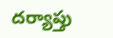దర్యాప్తు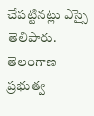చేపట్టినట్లు ఎస్సై తెలిపారు. తెలంగాణ ప్రభుత్వ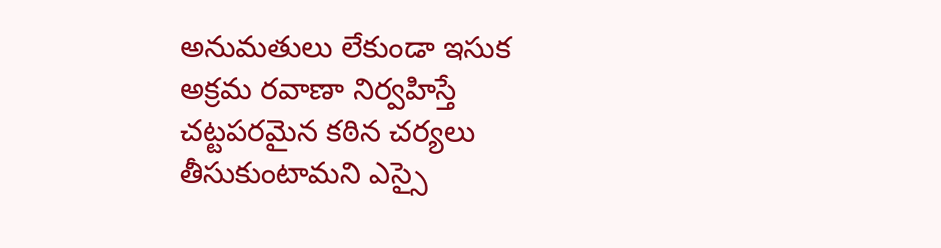అనుమతులు లేకుండా ఇసుక అక్రమ రవాణా నిర్వహిస్తే చట్టపరమైన కఠిన చర్యలు తీసుకుంటామని ఎస్సై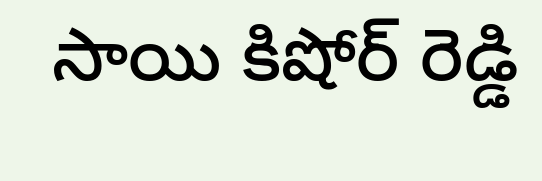సాయి కిషోర్ రెడ్డి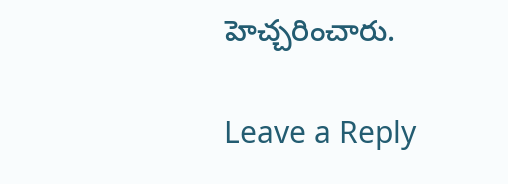హెచ్చరించారు.

Leave a Reply